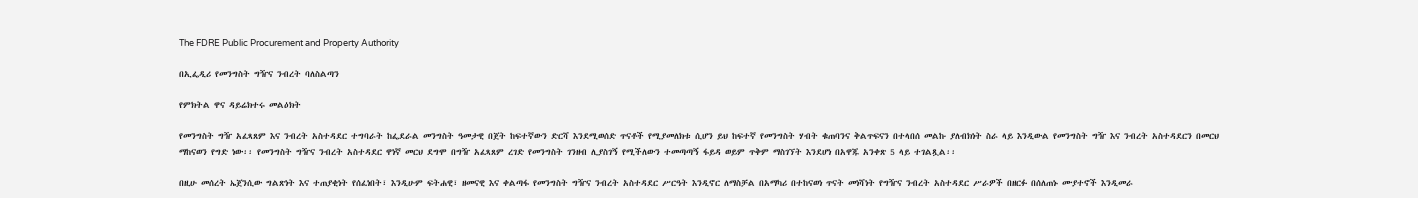The FDRE Public Procurement and Property Authority

በኢፌዲሪ የመንግስት ግዥና ንብረት ባለስልጣን

የምክትል ዋና ዳይሬክተሩ መልዕክት

የመንግስት ግዥ አፈጻጸም እና ንብረት አስተዳደር ተግባራት ከፌደራል መንግስት ዓመታዊ በጀት ከፍተኛውን ድርሻ እንደሚወሰድ ጥናቶች የሚያመለክቱ ሲሆን ይህ ከፍተኛ የመንግስት ሃብት ቁጠባንና ቅልጥፍናን በተላበሰ መልኩ ያለብክነት ስራ ላይ እንዲውል የመንግስት ግዥ እና ንብረት አስተዳደርን በመርህ ማከናወን የግድ ነው፡፡ የመንግስት ግዥና ንብረት አስተዳደር ዋነኛ መርህ ደግሞ በግዥ አፈጻጸም ረገድ የመንግስት ገንዘብ ሊያስገኝ የሚችለውን ተመጣጣኝ ፋይዳ ወይም ጥቅም ማስገኘት እንደሆነ በአዋጁ አንቀጽ 5 ላይ ተገልጿል፡፡

በዚሁ መሰረት ኤጀንሲው ግልጽነት እና ተጠያቂነት የሰፈነበት፣ እንዲሁም ፍትሐዊ፣ ዘመናዊ እና ቀልጣፋ የመንግስት ግዥና ንብረት አስተዳደር ሥርዓት እንዲኖር ለማስቻል በአማካሪ በተከናወነ ጥናት መነሻነት የግዥና ንብረት አስተዳደር ሥራዎች በዘርፉ በሰለጠኑ ሙያተኖች እንዲመራ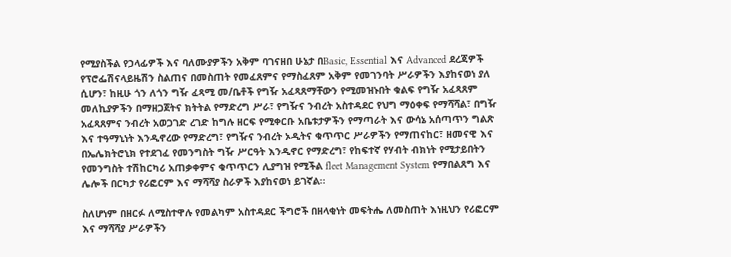የሚያስችል የኃላፊዎች እና ባለሙያዎችን አቅም ባገናዘበ ሁኔታ በBasic, Essential እና Advanced ደረጃዎች የፕሮፌሽናላይዜሽን ስልጠና በመስጠት የመፈጸምና የማስፈጸም አቅም የመገንባት ሥራዎችን እያከናወነ ያለ ሲሆን፣ ከዚሁ ጎን ለጎን ግዥ ፈጻሚ መ/ቤቶች የግዥ አፈጻጸማቸውን የሚመዝኑበት ቁልፍ የግዥ አፈጻጸም መለኪያዎችን በማዘጋጀትና ክትትል የማድረግ ሥራ፣ የግዥና ንብረት አስተዳደር የህግ ማዕቀፍ የማሻሻል፣ በግዥ አፈጻጸምና ንብረት አወጋገድ ረገድ ከግሉ ዘርፍ የሚቀርቡ አቤቱታዎችን የማጣራት እና ውሳኔ አሰጣጥን ግልጽ እና ተዓማኒነት እንዲኖረው የማድረግ፣ የግዥና ንብረት ኦዲትና ቁጥጥር ሥራዎችን የማጠናከር፣ ዘመናዊ እና በኤሌክትሮኒክ የተደገፈ የመንግስት ግዥ ሥርዓት እንዲኖር የማድረግ፣ የከፍተኛ የሃብት ብክነት የሚታይበትን የመንግስት ተሽከርካሪ አጠቃቀምና ቁጥጥርን ሊያግዝ የሚችል fleet Management System የማበልጸግ እና ሌሎች በርካታ የሪፎርም እና ማሻሻያ ስራዎች እያከናወነ ይገኛል፡፡

ስለሆነም በዘርፉ ለሚስተዋሉ የመልካም አስተዳደር ችግሮች በዘላቂነት መፍትሔ ለመስጠት እነዚህን የሪፎርም እና ማሻሻያ ሥራዎችን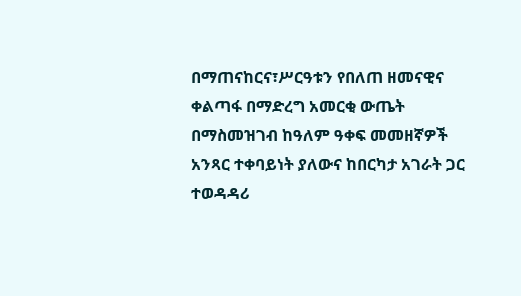በማጠናከርና፣ሥርዓቱን የበለጠ ዘመናዊና ቀልጣፋ በማድረግ አመርቂ ውጤት በማስመዝገብ ከዓለም ዓቀፍ መመዘኛዎች አንጻር ተቀባይነት ያለውና ከበርካታ አገራት ጋር ተወዳዳሪ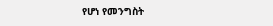የሆነ የመንግስት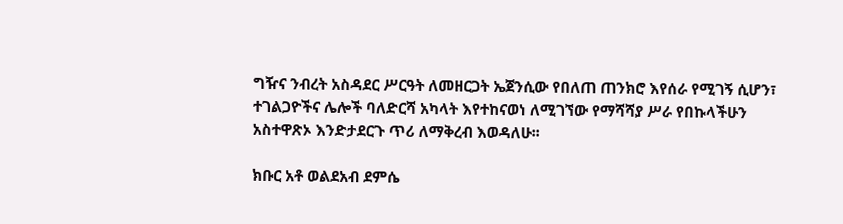ግዥና ንብረት አስዳደር ሥርዓት ለመዘርጋት ኤጀንሲው የበለጠ ጠንክሮ እየሰራ የሚገኝ ሲሆን፣ ተገልጋዮችና ሌሎች ባለድርሻ አካላት እየተከናወነ ለሚገኘው የማሻሻያ ሥራ የበኩላችሁን አስተዋጽኦ እንድታደርጉ ጥሪ ለማቅረብ እወዳለሁ፡፡

ክቡር አቶ ወልደአብ ደምሴ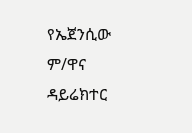የኤጀንሲው ም/ዋና ዳይሬክተር